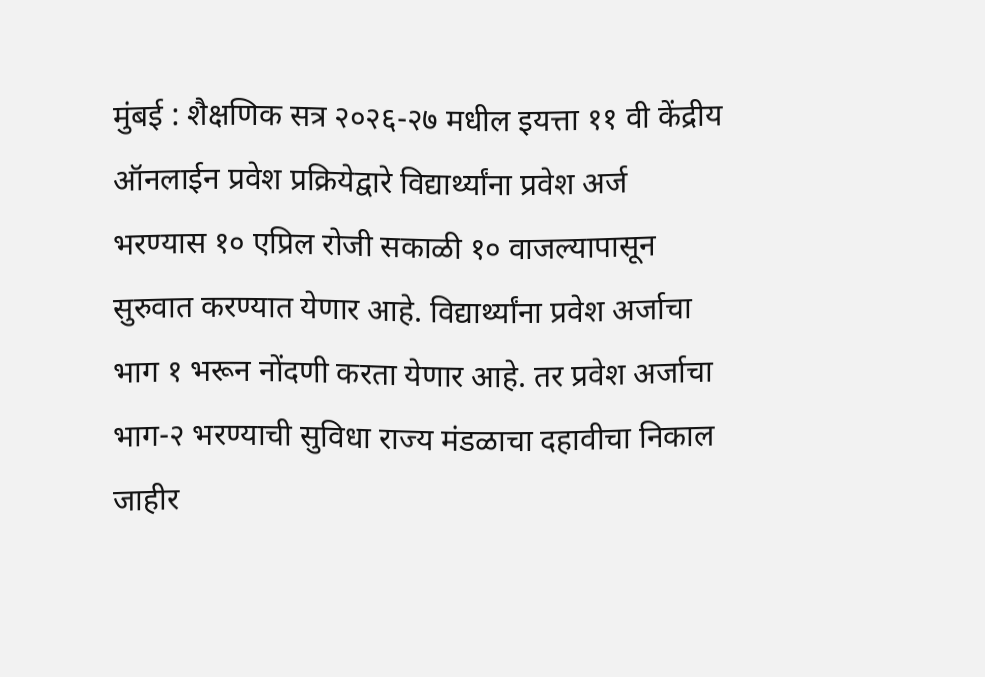मुंबई : शैक्षणिक सत्र २०२६-२७ मधील इयत्ता ११ वी केंद्रीय ऑनलाईन प्रवेश प्रक्रियेद्वारे विद्यार्थ्यांना प्रवेश अर्ज भरण्यास १० एप्रिल रोजी सकाळी १० वाजल्यापासून सुरुवात करण्यात येणार आहे. विद्यार्थ्यांना प्रवेश अर्जाचा भाग १ भरून नोंदणी करता येणार आहे. तर प्रवेश अर्जाचा भाग-२ भरण्याची सुविधा राज्य मंडळाचा दहावीचा निकाल जाहीर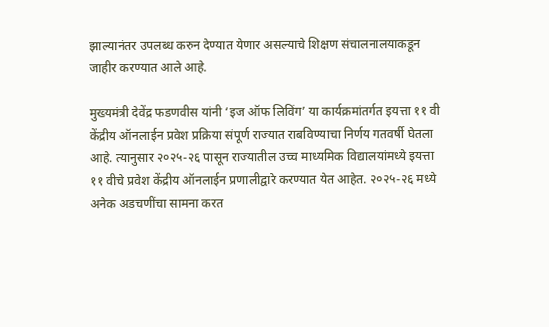झाल्यानंतर उपलब्ध करुन देण्यात येणार असल्याचे शिक्षण संचालनालयाकडून जाहीर करण्यात आले आहे.

मुख्यमंत्री देवेंद्र फडणवीस यांनी ‘इज ऑफ लिविंग’ या कार्यक्रमांतर्गत इयत्ता ११ वी केंद्रीय ऑनलाईन प्रवेश प्रक्रिया संपूर्ण राज्यात राबविण्याचा निर्णय गतवर्षी घेतला आहे. त्यानुसार २०२५-२६ पासून राज्यातील उच्च माध्यमिक विद्यालयांमध्ये इयत्ता ११ वीचे प्रवेश केंद्रीय ऑनलाईन प्रणालीद्वारे करण्यात येत आहेत. २०२५-२६ मध्ये अनेक अडचणींचा सामना करत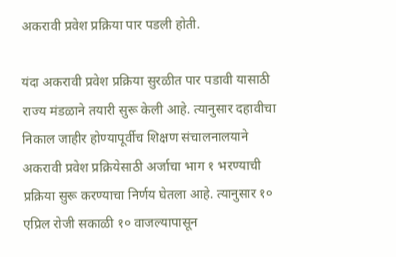अकरावी प्रवेश प्रक्रिया पार पडली होती.

यंदा अकरावी प्रवेश प्रक्रिया सुरळीत पार पडावी यासाठी राज्य मंडळाने तयारी सुरू केली आहे. त्यानुसार दहावीचा निकाल जाहीर होण्यापूर्वीच शिक्षण संचालनालयाने अकरावी प्रवेश प्रक्रियेसाठी अर्जाचा भाग १ भरण्याची प्रक्रिया सुरू करण्याचा निर्णय घेतला आहे. त्यानुसार १० एप्रिल रोजी सकाळी १० वाजल्यापासून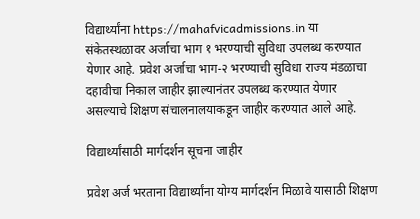विद्यार्थ्यांना https://mahafvicadmissions.in या संकेतस्थळावर अर्जाचा भाग १ भरण्याची सुविधा उपलब्ध करण्यात येणार आहे. प्रवेश अर्जाचा भाग-२ भरण्याची सुविधा राज्य मंडळाचा दहावीचा निकाल जाहीर झाल्यानंतर उपलब्ध करण्यात येणार असल्याचे शिक्षण संचालनालयाकडून जाहीर करण्यात आले आहे.

विद्यार्थ्यांसाठी मार्गदर्शन सूचना जाहीर

प्रवेश अर्ज भरताना विद्यार्थ्यांना योग्य मार्गदर्शन मिळावे यासाठी शिक्षण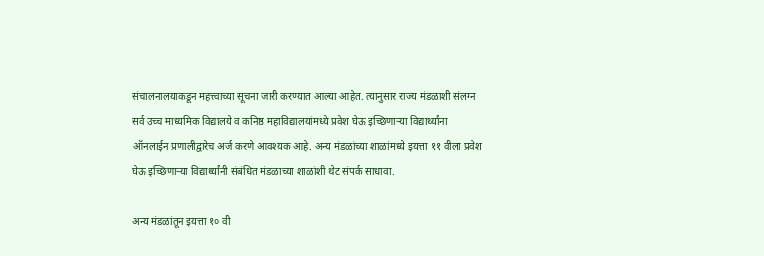संचालनालयाकडून महत्त्वाच्या सूचना जारी करण्यात आल्या आहेत. त्यानुसार राज्य मंडळाशी संलग्न सर्व उच्च माध्यमिक विद्यालये व कनिष्ठ महाविद्यालयांमध्ये प्रवेश घेऊ इच्छिणाऱ्या विद्यार्थ्यांना ऑनलाईन प्रणालीद्वारेच अर्ज करणे आवश्यक आहे. अन्य मंडळांच्या शाळांमध्ये इयत्ता ११ वीला प्रवेश घेऊ इच्छिणाऱ्या विद्यार्थ्यांनी संबंधित मंडळाच्या शाळांशी थेट संपर्क साधावा.

अन्य मंडळांतून इयत्ता १० वी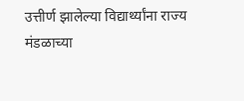उत्तीर्ण झालेल्या विद्यार्थ्यांना राज्य मंडळाच्या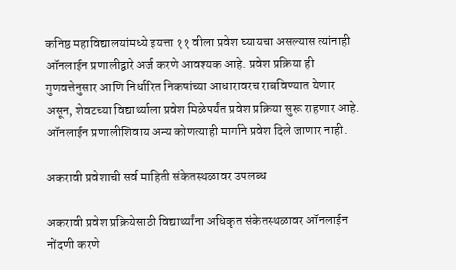कनिष्ठ महाविद्यालयांमध्ये इयत्ता ११ वीला प्रवेश घ्यायचा असल्यास त्यांनाही ऑनलाईन प्रणालीद्वारे अर्ज करणे आवश्यक आहे. प्रवेश प्रक्रिया ही गुणवत्तेनुसार आणि निर्धारित निकषांच्या आधारावरच राबविण्यात येणार असून, शेवटच्या विद्यार्थ्याला प्रवेश मिळेपर्यंत प्रवेश प्रक्रिया सुरू राहणार आहे. ऑनलाईन प्रणालीशिवाय अन्य कोणत्याही मार्गाने प्रवेश दिले जाणार नाही.

अकरावी प्रवेशाची सर्व माहिती संकेतस्थळावर उपलब्ध

अकरावी प्रवेश प्रक्रियेसाठी विद्यार्थ्यांना अधिकृत संकेतस्थळावर ऑनलाईन नोंदणी करणे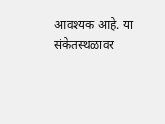आवश्यक आहे. या संकेतस्थळावर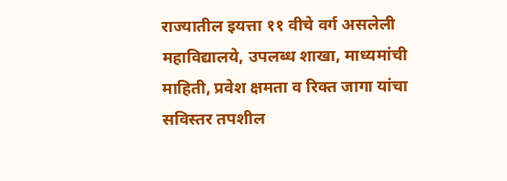राज्यातील इयत्ता ११ वीचे वर्ग असलेली महाविद्यालये, उपलब्ध शाखा, माध्यमांची माहिती, प्रवेश क्षमता व रिक्त जागा यांचा सविस्तर तपशील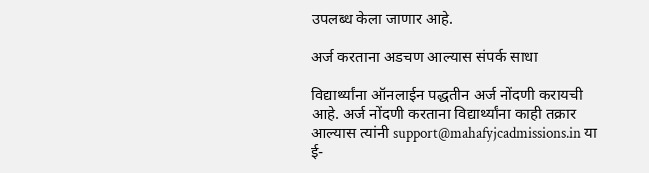उपलब्ध केला जाणार आहे.

अर्ज करताना अडचण आल्यास संपर्क साधा

विद्यार्थ्यांना ऑनलाईन पद्धतीन अर्ज नोंदणी करायची आहे. अर्ज नोंदणी करताना विद्यार्थ्यांना काही तक्रार आल्यास त्यांनी support@mahafyjcadmissions.in या ई-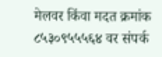मेलवर किंवा मदत क्रमांक ८५३०९५५५६४ वर संपर्क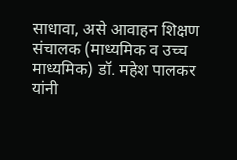साधावा, असे आवाहन शिक्षण संचालक (माध्यमिक व उच्च माध्यमिक) डॉ. महेश पालकर यांनी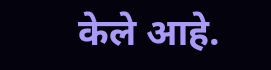केले आहे.